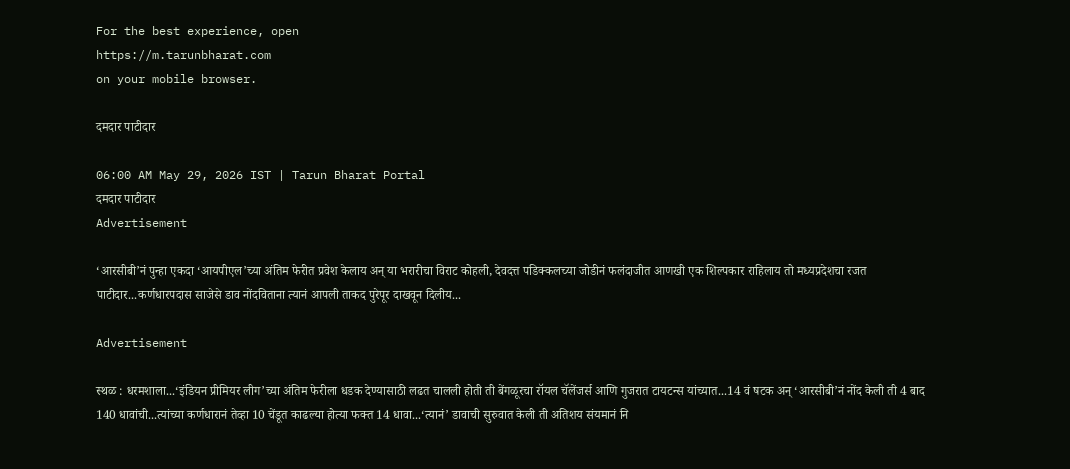For the best experience, open
https://m.tarunbharat.com
on your mobile browser.

दमदार पाटीदार

06:00 AM May 29, 2026 IST | Tarun Bharat Portal
दमदार पाटीदार
Advertisement

‘आरसीबी’नं पुन्हा एकदा ‘आयपीएल’च्या अंतिम फेरीत प्रवेश केलाय अन् या भरारीचा विराट कोहली, देवदत्त पडिक्कलच्या जोडीनं फलंदाजीत आणखी एक शिल्पकार राहिलाय तो मध्यप्रदेशचा रजत पाटीदार...कर्णधारपदास साजेसे डाव नोंदविताना त्यानं आपली ताकद पुरेपूर दाखवून दिलीय...

Advertisement

स्थळ : धरमशाला...‘इंडियन प्रीमियर लीग’च्या अंतिम फेरीला धडक देण्यासाठी लढत चालली होती ती बेंगळूरचा रॉयल चॅलेंजर्स आणि गुजरात टायटन्स यांच्यात...14 वं षटक अन् ‘आरसीबी’नं नोंद केली ती 4 बाद 140 धावांची...त्यांच्या कर्णधारानं तेव्हा 10 चेंडूत काढल्या होत्या फक्त 14 धावा...‘त्यानं’ डावाची सुरुवात केली ती अतिशय संयमानं नि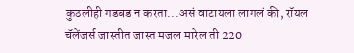कुठलीही गडबड न करता...असं वाटायला लागलं की, रॉयल चॅलेंजर्स जास्तीत जास्त मजल मारेल ती 220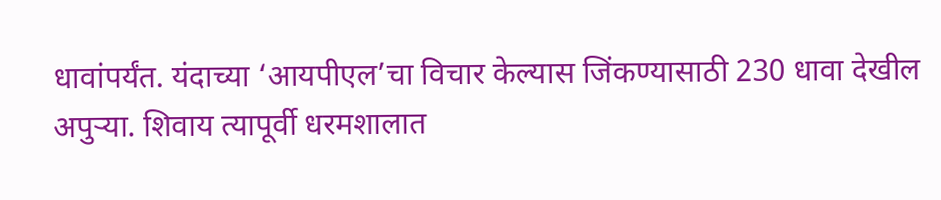धावांपर्यंत. यंदाच्या ‘आयपीएल’चा विचार केल्यास जिंकण्यासाठी 230 धावा देखील अपुऱ्या. शिवाय त्यापूर्वी धरमशालात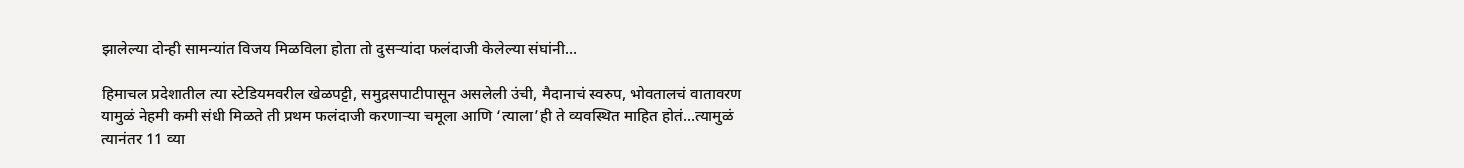झालेल्या दोन्ही सामन्यांत विजय मिळविला होता तो दुसऱ्यांदा फलंदाजी केलेल्या संघांनी...

हिमाचल प्रदेशातील त्या स्टेडियमवरील खेळपट्टी, समुद्रसपाटीपासून असलेली उंची, मैदानाचं स्वरुप, भोवतालचं वातावरण यामुळं नेहमी कमी संधी मिळते ती प्रथम फलंदाजी करणाऱ्या चमूला आणि ‘त्याला’ही ते व्यवस्थित माहित होतं...त्यामुळं त्यानंतर 11 व्या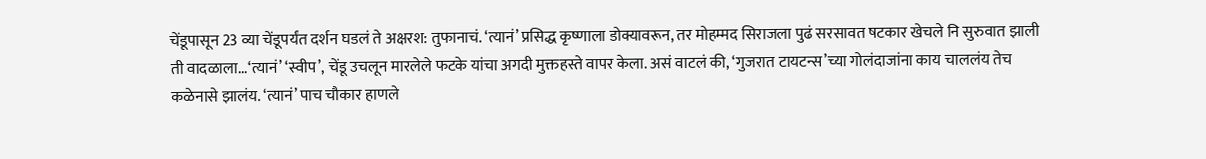चेंडूपासून 23 व्या चेंडूपर्यंत दर्शन घडलं ते अक्षरश: तुफानाचं. ‘त्यानं’ प्रसिद्ध कृष्णाला डोक्यावरून, तर मोहम्मद सिराजला पुढं सरसावत षटकार खेचले नि सुरुवात झाली ती वादळाला...‘त्यानं’ ‘स्वीप’, चेंडू उचलून मारलेले फटके यांचा अगदी मुक्तहस्ते वापर केला. असं वाटलं की, ‘गुजरात टायटन्स’च्या गोलंदाजांना काय चाललंय तेच कळेनासे झालंय. ‘त्यानं’ पाच चौकार हाणले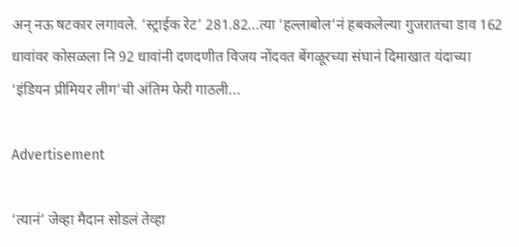अन् नऊ षटकार लगावले. ‘स्ट्राईक रेट’ 281.82...त्या ‘हल्लाबोल’नं हबकलेल्या गुजरातचा डाव 162 धावांवर कोसळला नि 92 धावांनी दणदणीत विजय नोंदवत बेंगळूरच्या संघानं दिमाखात यंदाच्या ‘इंडियन प्रीमियर लीग’ची अंतिम फेरी गाठली...

Advertisement

‘त्यानं’ जेव्हा मैदान सोडलं तेव्हा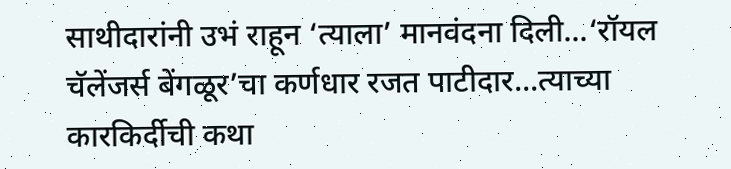साथीदारांनी उभं राहून ‘त्याला’ मानवंदना दिली...‘रॉयल चॅलेंजर्स बेंगळूर’चा कर्णधार रजत पाटीदार...त्याच्या कारकिर्दीची कथा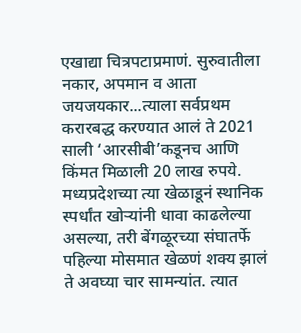एखाद्या चित्रपटाप्रमाणं. सुरुवातीला नकार, अपमान व आता जयजयकार...त्याला सर्वप्रथम करारबद्ध करण्यात आलं ते 2021 साली ‘आरसीबी’कडूनच आणि किंमत मिळाली 20 लाख रुपये. मध्यप्रदेशच्या त्या खेळाडूनं स्थानिक स्पर्धांत खोऱ्यांनी धावा काढलेल्या असल्या, तरी बेंगळूरच्या संघातर्फे पहिल्या मोसमात खेळणं शक्य झालं ते अवघ्या चार सामन्यांत. त्यात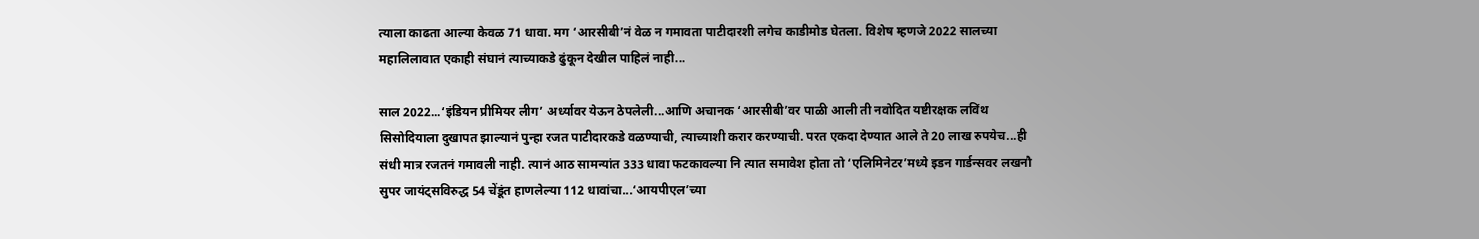त्याला काढता आल्या केवळ 71 धावा. मग ‘आरसीबी’नं वेळ न गमावता पाटीदारशी लगेच काडीमोड घेतला. विशेष म्हणजे 2022 सालच्या महालिलावात एकाही संघानं त्याच्याकडे ढुंकून देखील पाहिलं नाही...

साल 2022...‘इंडियन प्रीमियर लीग’ अर्ध्यावर येऊन ठेपलेली...आणि अचानक ‘आरसीबी’वर पाळी आली ती नवोदित यष्टीरक्षक लविंथ सिसोदियाला दुखापत झाल्यानं पुन्हा रजत पाटीदारकडे वळण्याची, त्याच्याशी करार करण्याची. परत एकदा देण्यात आले ते 20 लाख रुपयेच...ही संधी मात्र रजतनं गमावली नाही. त्यानं आठ सामन्यांत 333 धावा फटकावल्या नि त्यात समावेश होता तो ‘एलिमिनेटर’मध्ये इडन गार्डन्सवर लखनौ सुपर जायंट्सविरुद्ध 54 चेंडूंत हाणलेल्या 112 धावांचा...‘आयपीएल’च्या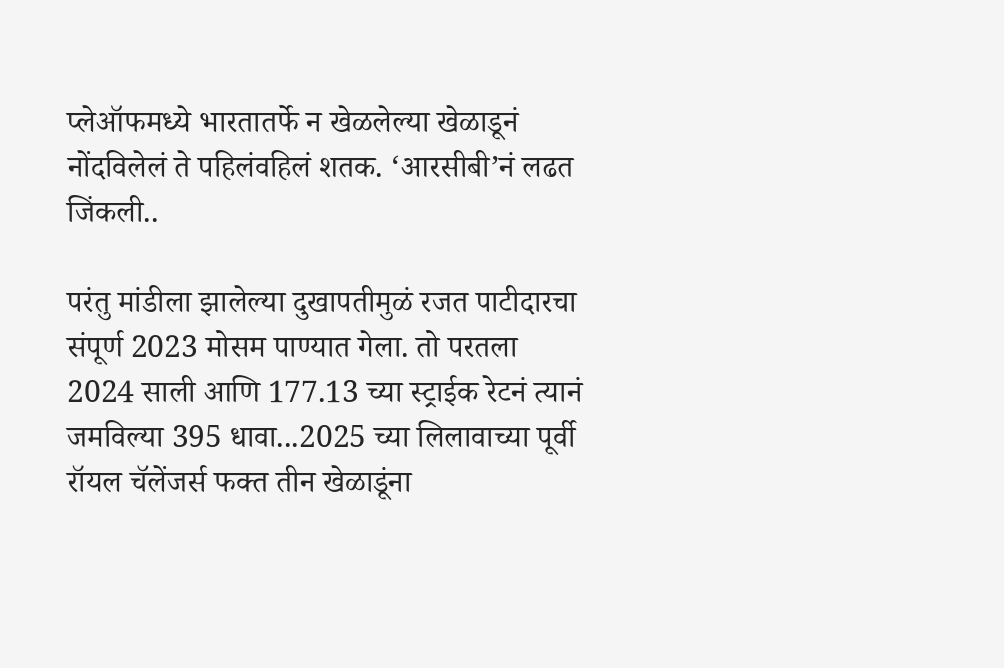प्लेऑफमध्ये भारतातर्फे न खेळलेल्या खेळाडूनं नोंदविलेलं ते पहिलंवहिलं शतक. ‘आरसीबी’नं लढत जिंकली..

परंतु मांडीला झालेल्या दुखापतीमुळं रजत पाटीदारचा संपूर्ण 2023 मोसम पाण्यात गेला. तो परतला 2024 साली आणि 177.13 च्या स्ट्राईक रेटनं त्यानं जमविल्या 395 धावा...2025 च्या लिलावाच्या पूर्वी रॉयल चॅलेंजर्स फक्त तीन खेळाडूंना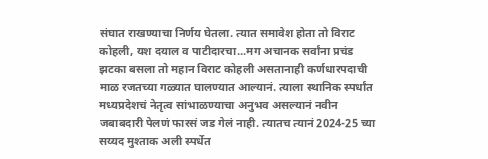संघात राखण्याचा निर्णय घेतला. त्यात समावेश होता तो विराट कोहली, यश दयाल व पाटीदारचा...मग अचानक सर्वांना प्रचंड झटका बसला तो महान विराट कोहली असतानाही कर्णधारपदाची माळ रजतच्या गळ्यात घालण्यात आल्यानं. त्याला स्थानिक स्पर्धांत मध्यप्रदेशचं नेतृत्व सांभाळण्याचा अनुभव असल्यानं नवीन जबाबदारी पेलणं फारसं जड गेलं नाही. त्यातच त्यानं 2024-25 च्या सय्यद मुश्ताक अली स्पर्धेत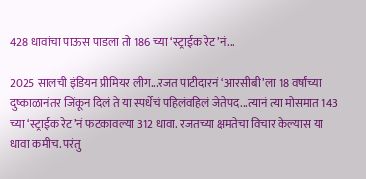428 धावांचा पाऊस पाडला तो 186 च्या ‘स्ट्राईक रेट’नं...

2025 सालची इंडियन प्रीमियर लीग...रजत पाटीदारनं ‘आरसीबी’ला 18 वर्षांच्या दुष्काळानंतर जिंकून दिलं ते या स्पर्धेचं पहिलंवहिलं जेतेपद...त्यानं त्या मोसमात 143 च्या ‘स्ट्राईक रेट’नं फटकावल्या 312 धावा. रजतच्या क्षमतेचा विचार केल्यास या धावा कमीच. परंतु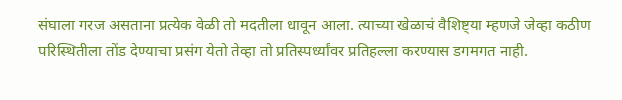संघाला गरज असताना प्रत्येक वेळी तो मदतीला धावून आला. त्याच्या खेळाचं वैशिष्ट्या म्हणजे जेव्हा कठीण परिस्थितीला तोंड देण्याचा प्रसंग येतो तेव्हा तो प्रतिस्पर्ध्यांवर प्रतिहल्ला करण्यास डगमगत नाही.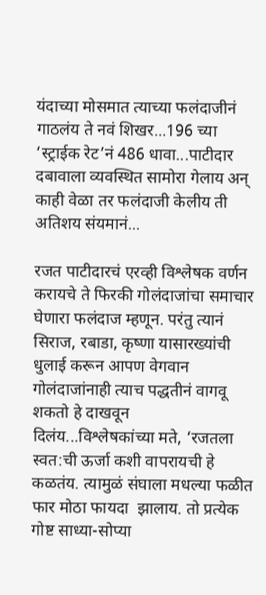यंदाच्या मोसमात त्याच्या फलंदाजीनं गाठलंय ते नवं शिखर...196 च्या ‘स्ट्राईक रेट’नं 486 धावा...पाटीदार दबावाला व्यवस्थित सामोरा गेलाय अन् काही वेळा तर फलंदाजी केलीय ती अतिशय संयमानं...

रजत पाटीदारचं एरव्ही विश्लेषक वर्णन करायचे ते फिरकी गोलंदाजांचा समाचार घेणारा फलंदाज म्हणून. परंतु त्यानं सिराज, रबाडा, कृष्णा यासारख्यांची धुलाई करून आपण वेगवान गोलंदाजांनाही त्याच पद्धतीनं वागवू शकतो हे दाखवून दिलंय...विश्लेषकांच्या मते, ‘रजतला स्वत:ची ऊर्जा कशी वापरायची हे कळतंय. त्यामुळं संघाला मधल्या फळीत फार मोठा फायदा  झालाय. तो प्रत्येक गोष्ट साध्या-सोप्या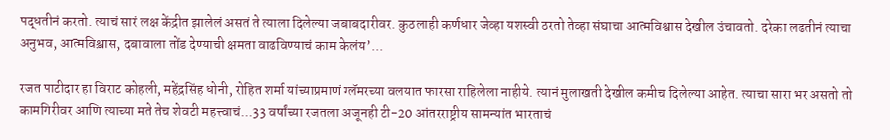पद्धतीनं करतो. त्याचं सारं लक्ष केंद्रीत झालेलं असतं ते त्याला दिलेल्या जबाबदारीवर. कुठलाही कर्णधार जेव्हा यशस्वी ठरतो तेव्हा संघाचा आत्मविश्वास देखील उंचावतो. दरेका लढतीनं त्याचा अनुभव, आत्मविश्व़ास, दबावाला तोंड देण्याची क्षमता वाढविण्याचं काम केलंय’...

रजत पाटीदार हा विराट कोहली, महेंद्रसिंह धोनी, रोहित शर्मा यांच्याप्रमाणं ग्लॅमरच्या वलयात फारसा राहिलेला नाहीये. त्यानं मुलाखती देखील कमीच दिलेल्या आहेत. त्याचा सारा भर असतो तो कामगिरीवर आणि त्याच्या मते तेच शेवटी महत्त्वाचं...33 वर्षांच्या रजतला अजूनही टी-20 आंतरराष्ट्रीय सामन्यांत भारताचं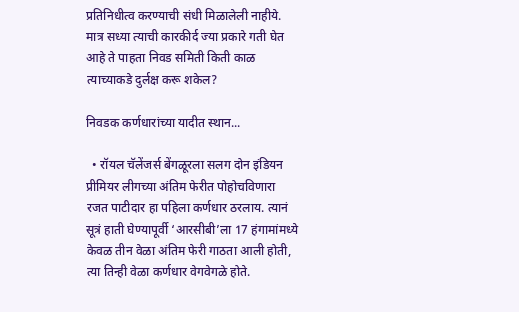प्रतिनिधीत्व करण्याची संधी मिळालेली नाहीये. मात्र सध्या त्याची कारकीर्द ज्या प्रकारे गती घेत आहे ते पाहता निवड समिती किती काळ त्याच्याकडे दुर्लक्ष करू शकेल?

निवडक कर्णधारांच्या यादीत स्थान...

  • रॉयल चॅलेंजर्स बेंगळूरला सलग दोन इंडियन प्रीमियर लीगच्या अंतिम फेरीत पोहोचविणारा रजत पाटीदार हा पहिला कर्णधार ठरलाय. त्यानं सूत्रं हाती घेण्यापूर्वी ‘आरसीबी’ला 17 हंगामांमध्ये केवळ तीन वेळा अंतिम फेरी गाठता आली होती, त्या तिन्ही वेळा कर्णधार वेगवेगळे होते.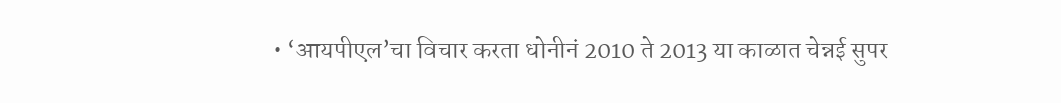• ‘आयपीएल’चा विचार करता धोनीनं 2010 ते 2013 या काळात चेन्नई सुपर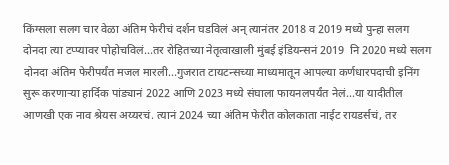किंग्सला सलग चार वेळा अंतिम फेरीचं दर्शन घडविलं अन् त्यानंतर 2018 व 2019 मध्ये पुन्हा सलग दोनदा त्या टप्प्यावर पोहोचविलं...तर रोहितच्या नेतृत्वाखाली मुंबई इंडियन्सनं 2019  नि 2020 मध्ये सलग दोनदा अंतिम फेरीपर्यंत मजल मारली...गुजरात टायटन्सच्या माध्यमातून आपल्या कर्णधारपदाची इनिंग सुरू करणाऱ्या हार्दिक पांड्यानं 2022 आणि 2023 मध्ये संघाला फायनलपर्यंत नेलं...या यादीतील आणखी एक नाव श्रेयस अय्यरचं. त्यानं 2024 च्या अंतिम फेरीत कोलकाता नाईट रायडर्सचं, तर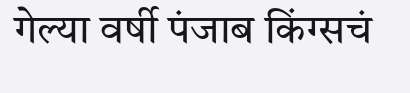गेल्या वर्षी पंजाब किंग्सचं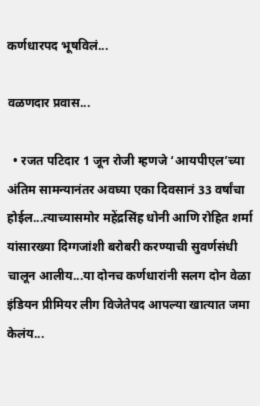कर्णधारपद भूषविलं...

वळणदार प्रवास...

  • रजत पटिदार 1 जून रोजी म्हणजे ‘आयपीएल’च्या अंतिम सामन्यानंतर अवघ्या एका दिवसानं 33 वर्षांचा होईल...त्याच्यासमोर महेंद्रसिंह धोनी आणि रोहित शर्मा यांसारख्या दिग्गजांशी बरोबरी करण्याची सुवर्णसंधी चालून आलीय...या दोनच कर्णधारांनी सलग दोन वेळा इंडियन प्रीमियर लीग विजेतेपद आपल्या खात्यात जमा केलंय...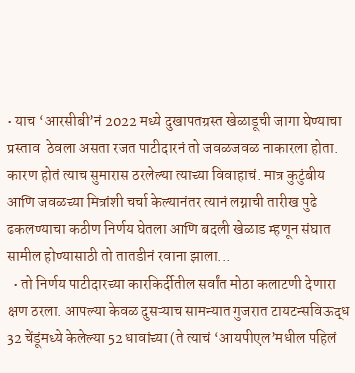• याच ‘आरसीबी’नं 2022 मध्ये दुखापतग्रस्त खेळाडूची जागा घेण्याचा प्रस्ताव  ठेवला असता रजत पाटीदारनं तो जवळजवळ नाकारला होता. कारण होतं त्याच सुमारास ठरलेल्या त्याच्या विवाहाचं. मात्र कुटुंबीय आणि जवळच्या मित्रांशी चर्चा केल्यानंतर त्यानं लग्नाची तारीख पुढे ढकलण्याचा कठीण निर्णय घेतला आणि बदली खेळाड म्हणून संघात सामील होण्यासाठी तो तातडीनं रवाना झाला...
  • तो निर्णय पाटीदारच्या कारकिर्दीतील सर्वांत मोठा कलाटणी देणारा क्षण ठरला. आपल्या केवळ दुसऱ्याच सामन्यात गुजरात टायटन्सविऊद्ध 32 चेंडूंमध्ये केलेल्या 52 धावांच्या (ते त्याचं ‘आयपीएल’मधील पहिलं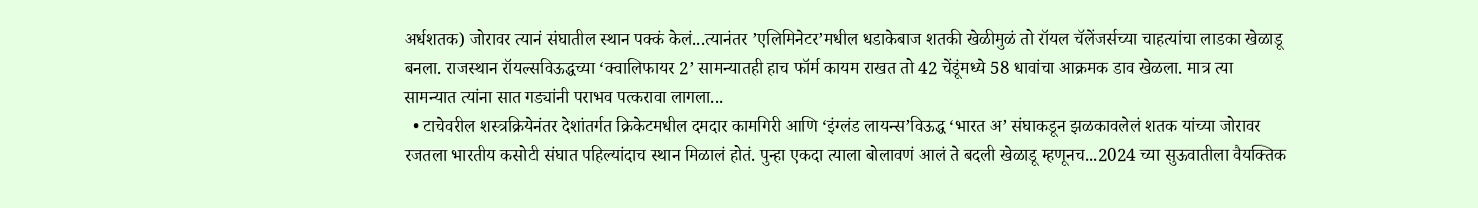अर्धशतक) जोरावर त्यानं संघातील स्थान पक्कं केलं...त्यानंतर ’एलिमिनेटर’मधील धडाकेबाज शतकी खेळीमुळं तो रॉयल चॅलेंजर्सच्या चाहत्यांचा लाडका खेळाडू बनला. राजस्थान रॉयल्सविऊद्धच्या ‘क्वालिफायर 2’ सामन्यातही हाच फॉर्म कायम राखत तो 42 चेंडूंमध्ये 58 धावांचा आक्रमक डाव खेळला. मात्र त्या सामन्यात त्यांना सात गड्यांनी पराभव पत्करावा लागला...
  • टाचेवरील शस्त्रक्रियेनंतर देशांतर्गत क्रिकेटमधील दमदार कामगिरी आणि ‘इंग्लंड लायन्स’विऊद्ध ‘भारत अ’ संघाकडून झळकावलेलं शतक यांच्या जोरावर रजतला भारतीय कसोटी संघात पहिल्यांदाच स्थान मिळालं होतं. पुन्हा एकदा त्याला बोलावणं आलं ते बदली खेळाडू म्हणूनच...2024 च्या सुऊवातीला वैयक्तिक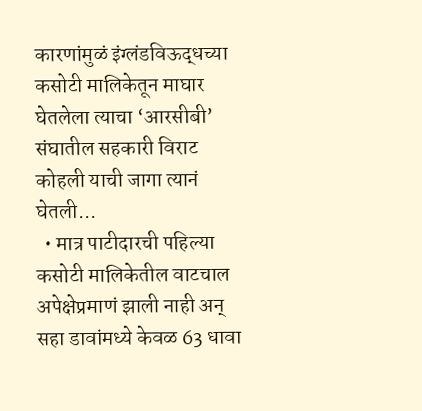कारणांमुळं इंग्लंडविऊद्धच्या कसोटी मालिकेतून माघार घेतलेला त्याचा ‘आरसीबी’ संघातील सहकारी विराट कोहली याची जागा त्यानं घेतली...
  • मात्र पाटीदारची पहिल्या कसोटी मालिकेतील वाटचाल अपेक्षेप्रमाणं झाली नाही अन् सहा डावांमध्ये केवळ 63 धावा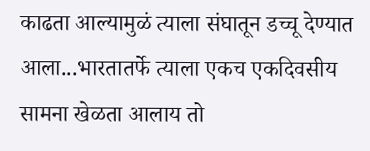काढता आल्यामुळं त्याला संघातून डच्चू देण्यात आला...भारतातर्फे त्याला एकच एकदिवसीय सामना खेळता आलाय तो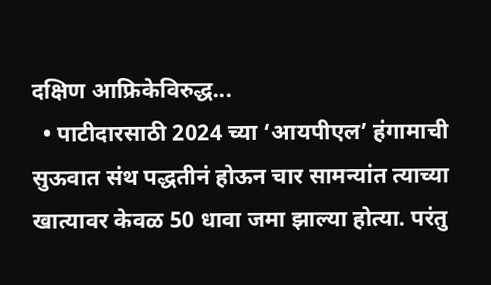दक्षिण आफ्रिकेविरुद्ध...
  • पाटीदारसाठी 2024 च्या ‘आयपीएल’ हंगामाची सुऊवात संथ पद्धतीनं होऊन चार सामन्यांत त्याच्या खात्यावर केवळ 50 धावा जमा झाल्या होत्या. परंतु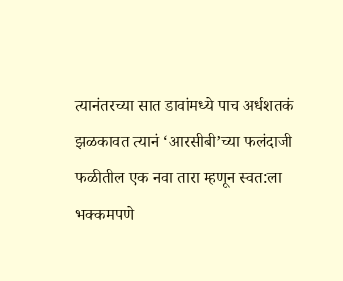त्यानंतरच्या सात डावांमध्ये पाच अर्धशतकं झळकावत त्यानं ‘आरसीबी’च्या फलंदाजी फळीतील एक नवा तारा म्हणून स्वत:ला भक्कमपणे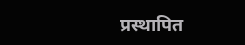प्रस्थापित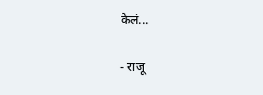केलं...

- राजू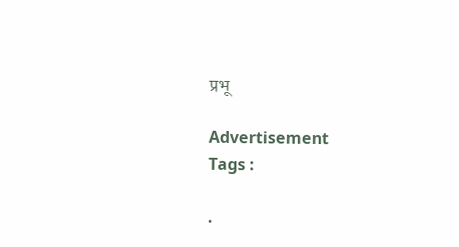प्रभू

Advertisement
Tags :

.